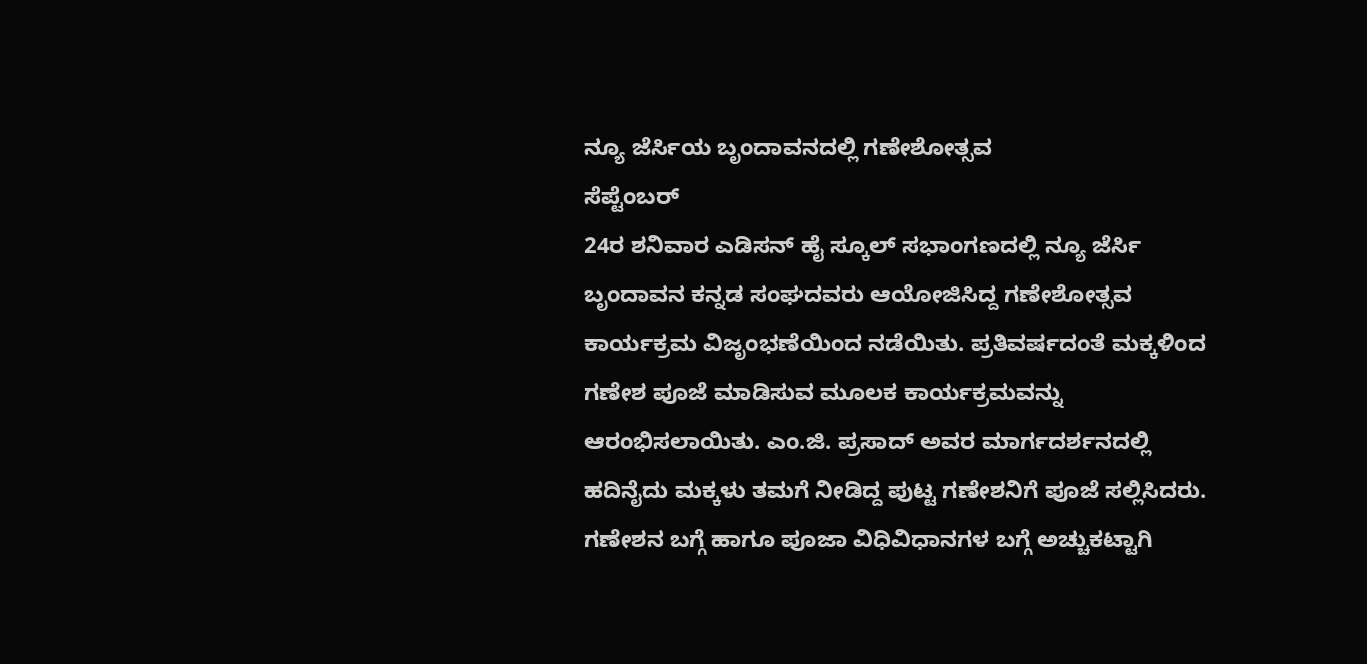ನ್ಯೂ ಜೆರ್ಸಿಯ ಬೃಂದಾವನದಲ್ಲಿ ಗಣೇಶೋತ್ಸವ
ಸೆಪ್ಟೆಂಬರ್
24ರ ಶನಿವಾರ ಎಡಿಸನ್ ಹೈ ಸ್ಕೂಲ್ ಸಭಾಂಗಣದಲ್ಲಿ ನ್ಯೂ ಜೆರ್ಸಿ ಬೃಂದಾವನ ಕನ್ನಡ ಸಂಘದವರು ಆಯೋಜಿಸಿದ್ದ ಗಣೇಶೋತ್ಸವ ಕಾರ್ಯಕ್ರಮ ವಿಜೃಂಭಣೆಯಿಂದ ನಡೆಯಿತು. ಪ್ರತಿವರ್ಷದಂತೆ ಮಕ್ಕಳಿಂದ ಗಣೇಶ ಪೂಜೆ ಮಾಡಿಸುವ ಮೂಲಕ ಕಾರ್ಯಕ್ರಮವನ್ನು ಆರಂಭಿಸಲಾಯಿತು. ಎಂ.ಜಿ. ಪ್ರಸಾದ್ ಅವರ ಮಾರ್ಗದರ್ಶನದಲ್ಲಿ ಹದಿನೈದು ಮಕ್ಕಳು ತಮಗೆ ನೀಡಿದ್ದ ಪುಟ್ಟ ಗಣೇಶನಿಗೆ ಪೂಜೆ ಸಲ್ಲಿಸಿದರು. ಗಣೇಶನ ಬಗ್ಗೆ ಹಾಗೂ ಪೂಜಾ ವಿಧಿವಿಧಾನಗಳ ಬಗ್ಗೆ ಅಚ್ಚುಕಟ್ಟಾಗಿ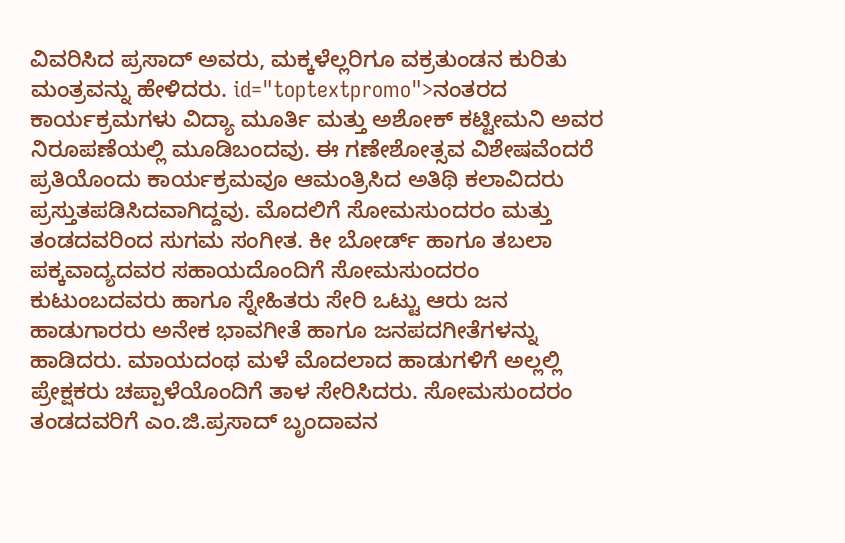ವಿವರಿಸಿದ ಪ್ರಸಾದ್ ಅವರು, ಮಕ್ಕಳೆಲ್ಲರಿಗೂ ವಕ್ರತುಂಡನ ಕುರಿತು ಮಂತ್ರವನ್ನು ಹೇಳಿದರು. id="toptextpromo">ನಂತರದ
ಕಾರ್ಯಕ್ರಮಗಳು ವಿದ್ಯಾ ಮೂರ್ತಿ ಮತ್ತು ಅಶೋಕ್ ಕಟ್ಟೀಮನಿ ಅವರ ನಿರೂಪಣೆಯಲ್ಲಿ ಮೂಡಿಬಂದವು. ಈ ಗಣೇಶೋತ್ಸವ ವಿಶೇಷವೆಂದರೆ ಪ್ರತಿಯೊಂದು ಕಾರ್ಯಕ್ರಮವೂ ಆಮಂತ್ರಿಸಿದ ಅತಿಥಿ ಕಲಾವಿದರು ಪ್ರಸ್ತುತಪಡಿಸಿದವಾಗಿದ್ದವು. ಮೊದಲಿಗೆ ಸೋಮಸುಂದರಂ ಮತ್ತು ತಂಡದವರಿಂದ ಸುಗಮ ಸಂಗೀತ. ಕೀ ಬೋರ್ಡ್ ಹಾಗೂ ತಬಲಾ ಪಕ್ಕವಾದ್ಯದವರ ಸಹಾಯದೊಂದಿಗೆ ಸೋಮಸುಂದರಂ ಕುಟುಂಬದವರು ಹಾಗೂ ಸ್ನೇಹಿತರು ಸೇರಿ ಒಟ್ಟು ಆರು ಜನ ಹಾಡುಗಾರರು ಅನೇಕ ಭಾವಗೀತೆ ಹಾಗೂ ಜನಪದಗೀತೆಗಳನ್ನು ಹಾಡಿದರು. ಮಾಯದಂಥ ಮಳೆ ಮೊದಲಾದ ಹಾಡುಗಳಿಗೆ ಅಲ್ಲಲ್ಲಿ ಪ್ರೇಕ್ಷಕರು ಚಪ್ಪಾಳೆಯೊಂದಿಗೆ ತಾಳ ಸೇರಿಸಿದರು. ಸೋಮಸುಂದರಂ ತಂಡದವರಿಗೆ ಎಂ.ಜಿ.ಪ್ರಸಾದ್ ಬೃಂದಾವನ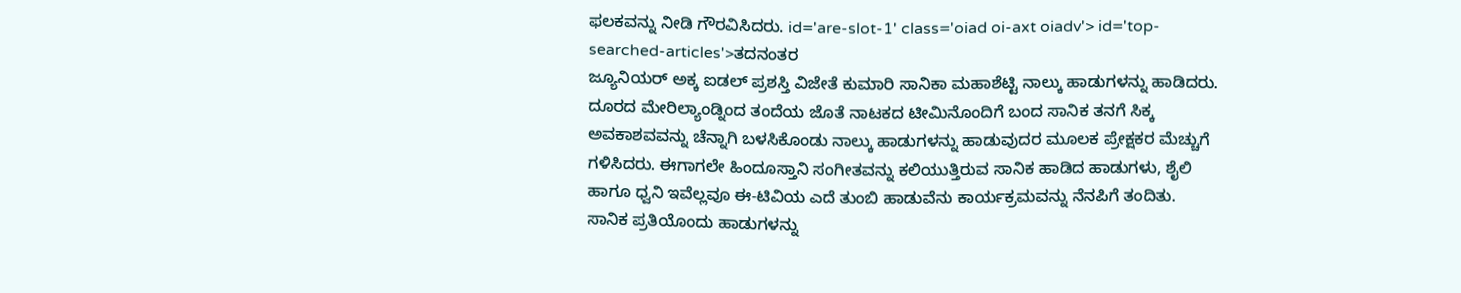ಫಲಕವನ್ನು ನೀಡಿ ಗೌರವಿಸಿದರು. id='are-slot-1' class='oiad oi-axt oiadv'> id='top-searched-articles'>ತದನಂತರ
ಜ್ಯೂನಿಯರ್ ಅಕ್ಕ ಐಡಲ್ ಪ್ರಶಸ್ತಿ ವಿಜೇತೆ ಕುಮಾರಿ ಸಾನಿಕಾ ಮಹಾಶೆಟ್ಟಿ ನಾಲ್ಕು ಹಾಡುಗಳನ್ನು ಹಾಡಿದರು. ದೂರದ ಮೇರಿಲ್ಯಾಂಡ್ನಿಂದ ತಂದೆಯ ಜೊತೆ ನಾಟಕದ ಟೀಮಿನೊಂದಿಗೆ ಬಂದ ಸಾನಿಕ ತನಗೆ ಸಿಕ್ಕ ಅವಕಾಶವವನ್ನು ಚೆನ್ನಾಗಿ ಬಳಸಿಕೊಂಡು ನಾಲ್ಕು ಹಾಡುಗಳನ್ನು ಹಾಡುವುದರ ಮೂಲಕ ಪ್ರೇಕ್ಷಕರ ಮೆಚ್ಚುಗೆ ಗಳಿಸಿದರು. ಈಗಾಗಲೇ ಹಿಂದೂಸ್ತಾನಿ ಸಂಗೀತವನ್ನು ಕಲಿಯುತ್ತಿರುವ ಸಾನಿಕ ಹಾಡಿದ ಹಾಡುಗಳು, ಶೈಲಿ ಹಾಗೂ ಧ್ವನಿ ಇವೆಲ್ಲವೂ ಈ-ಟಿವಿಯ ಎದೆ ತುಂಬಿ ಹಾಡುವೆನು ಕಾರ್ಯಕ್ರಮವನ್ನು ನೆನಪಿಗೆ ತಂದಿತು. ಸಾನಿಕ ಪ್ರತಿಯೊಂದು ಹಾಡುಗಳನ್ನು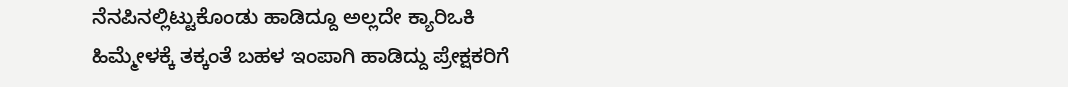ನೆನಪಿನಲ್ಲಿಟ್ಟುಕೊಂಡು ಹಾಡಿದ್ದೂ ಅಲ್ಲದೇ ಕ್ಯಾರಿಒಕಿ ಹಿಮ್ಮೇಳಕ್ಕೆ ತಕ್ಕಂತೆ ಬಹಳ ಇಂಪಾಗಿ ಹಾಡಿದ್ದು ಪ್ರೇಕ್ಷಕರಿಗೆ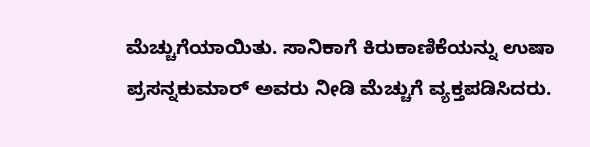ಮೆಚ್ಚುಗೆಯಾಯಿತು. ಸಾನಿಕಾಗೆ ಕಿರುಕಾಣಿಕೆಯನ್ನು ಉಷಾ ಪ್ರಸನ್ನಕುಮಾರ್ ಅವರು ನೀಡಿ ಮೆಚ್ಚುಗೆ ವ್ಯಕ್ತಪಡಿಸಿದರು.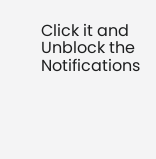Click it and Unblock the Notifications